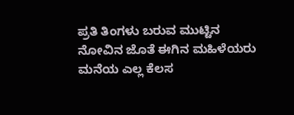ಪ್ರತಿ ತಿಂಗಳು ಬರುವ ಮುಟ್ಟಿನ ನೋವಿನ ಜೊತೆ ಈಗಿನ ಮಹಿಳೆಯರು ಮನೆಯ ಎಲ್ಲ ಕೆಲಸ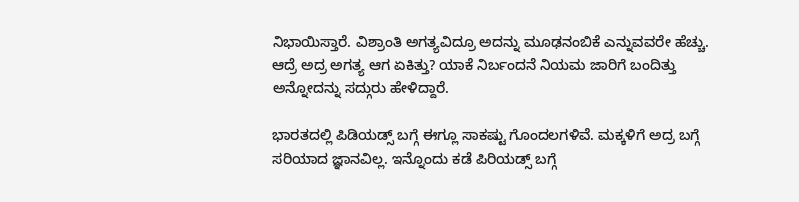ನಿಭಾಯಿಸ್ತಾರೆ. ವಿಶ್ರಾಂತಿ ಅಗತ್ಯವಿದ್ರೂ ಅದನ್ನು ಮೂಢನಂಬಿಕೆ ಎನ್ನುವವರೇ ಹೆಚ್ಚು. ಆದ್ರೆ ಅದ್ರ ಅಗತ್ಯ ಆಗ ಏಕಿತ್ತು? ಯಾಕೆ ನಿರ್ಬಂದನೆ ನಿಯಮ ಜಾರಿಗೆ ಬಂದಿತ್ತು ಅನ್ನೋದನ್ನು ಸದ್ಗುರು ಹೇಳಿದ್ದಾರೆ.

ಭಾರತದಲ್ಲಿ ಪಿಡಿಯಡ್ಸ್ ಬಗ್ಗೆ ಈಗ್ಲೂ ಸಾಕಷ್ಟು ಗೊಂದಲಗಳಿವೆ. ಮಕ್ಕಳಿಗೆ ಅದ್ರ ಬಗ್ಗೆ ಸರಿಯಾದ ಜ್ಞಾನವಿಲ್ಲ. ಇನ್ನೊಂದು ಕಡೆ ಪಿರಿಯಡ್ಸ್ ಬಗ್ಗೆ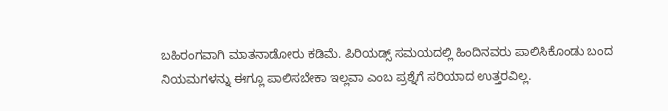ಬಹಿರಂಗವಾಗಿ ಮಾತನಾಡೋರು ಕಡಿಮೆ. ಪಿರಿಯಡ್ಸ್ ಸಮಯದಲ್ಲಿ ಹಿಂದಿನವರು ಪಾಲಿಸಿಕೊಂಡು ಬಂದ ನಿಯಮಗಳನ್ನು ಈಗ್ಲೂ ಪಾಲಿಸಬೇಕಾ ಇಲ್ಲವಾ ಎಂಬ ಪ್ರಶ್ನೆಗೆ ಸರಿಯಾದ ಉತ್ತರವಿಲ್ಲ.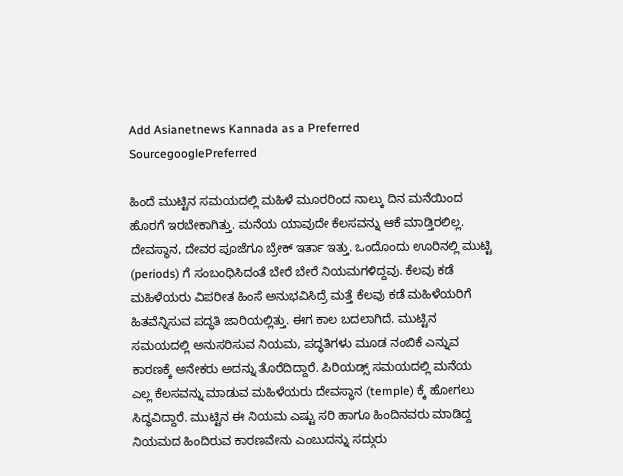Add Asianetnews Kannada as a Preferred SourcegooglePreferred

ಹಿಂದೆ ಮುಟ್ಟಿನ ಸಮಯದಲ್ಲಿ ಮಹಿಳೆ ಮೂರರಿಂದ ನಾಲ್ಕು ದಿನ ಮನೆಯಿಂದ ಹೊರಗೆ ಇರಬೇಕಾಗಿತ್ತು. ಮನೆಯ ಯಾವುದೇ ಕೆಲಸವನ್ನು ಆಕೆ ಮಾಡ್ತಿರಲಿಲ್ಲ. ದೇವಸ್ಥಾನ, ದೇವರ ಪೂಜೆಗೂ ಬ್ರೇಕ್ ಇರ್ತಾ ಇತ್ತು. ಒಂದೊಂದು ಊರಿನಲ್ಲಿ ಮುಟ್ಟಿ (periods) ಗೆ ಸಂಬಂಧಿಸಿದಂತೆ ಬೇರೆ ಬೇರೆ ನಿಯಮಗಳಿದ್ದವು. ಕೆಲವು ಕಡೆ ಮಹಿಳೆಯರು ವಿಪರೀತ ಹಿಂಸೆ ಅನುಭವಿಸಿದ್ರೆ ಮತ್ತೆ ಕೆಲವು ಕಡೆ ಮಹಿಳೆಯರಿಗೆ ಹಿತವೆನ್ನಿಸುವ ಪದ್ಧತಿ ಜಾರಿಯಲ್ಲಿತ್ತು. ಈಗ ಕಾಲ ಬದಲಾಗಿದೆ. ಮುಟ್ಟಿನ ಸಮಯದಲ್ಲಿ ಅನುಸರಿಸುವ ನಿಯಮ, ಪದ್ಧತಿಗಳು ಮೂಡ ನಂಬಿಕೆ ಎನ್ನುವ ಕಾರಣಕ್ಕೆ ಅನೇಕರು ಅದನ್ನು ತೊರೆದಿದ್ದಾರೆ. ಪಿರಿಯಡ್ಸ್ ಸಮಯದಲ್ಲಿ ಮನೆಯ ಎಲ್ಲ ಕೆಲಸವನ್ನು ಮಾಡುವ ಮಹಿಳೆಯರು ದೇವಸ್ಥಾನ (temple) ಕ್ಕೆ ಹೋಗಲು ಸಿದ್ಧವಿದ್ದಾರೆ. ಮುಟ್ಟಿನ ಈ ನಿಯಮ ಎಷ್ಟು ಸರಿ ಹಾಗೂ ಹಿಂದಿನವರು ಮಾಡಿದ್ದ ನಿಯಮದ ಹಿಂದಿರುವ ಕಾರಣವೇನು ಎಂಬುದನ್ನು ಸದ್ಗುರು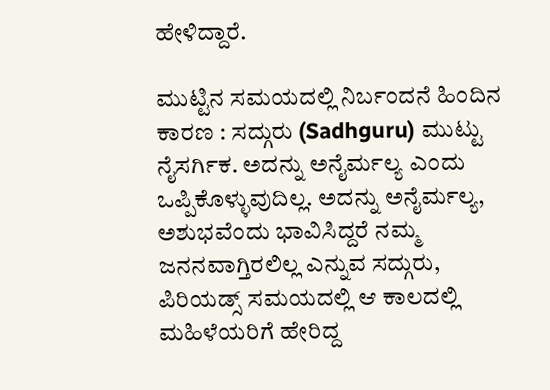ಹೇಳಿದ್ದಾರೆ.

ಮುಟ್ಟಿನ ಸಮಯದಲ್ಲಿ ನಿರ್ಬಂದನೆ ಹಿಂದಿನ ಕಾರಣ : ಸದ್ಗುರು (Sadhguru) ಮುಟ್ಟು ನೈಸರ್ಗಿಕ. ಅದನ್ನು ಅನೈರ್ಮಲ್ಯ ಎಂದು ಒಪ್ಪಿಕೊಳ್ಳುವುದಿಲ್ಲ. ಅದನ್ನು ಅನೈರ್ಮಲ್ಯ, ಅಶುಭವೆಂದು ಭಾವಿಸಿದ್ದರೆ ನಮ್ಮ ಜನನವಾಗ್ತಿರಲಿಲ್ಲ ಎನ್ನುವ ಸದ್ಗುರು, ಪಿರಿಯಡ್ಸ್ ಸಮಯದಲ್ಲಿ ಆ ಕಾಲದಲ್ಲಿ ಮಹಿಳೆಯರಿಗೆ ಹೇರಿದ್ದ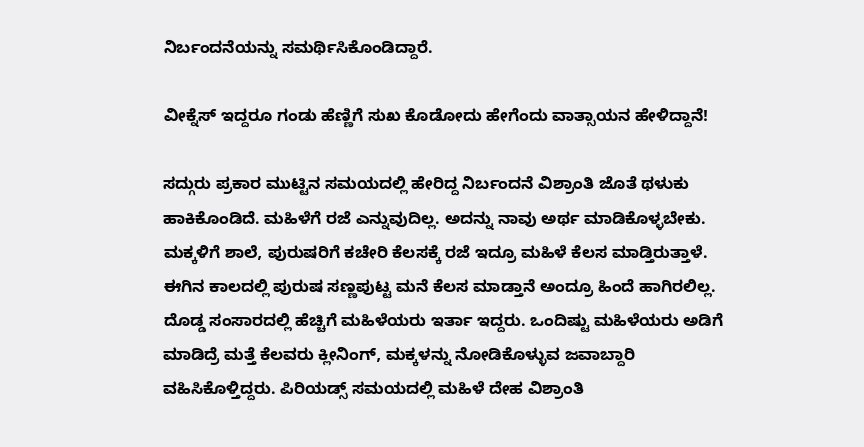ನಿರ್ಬಂದನೆಯನ್ನು ಸಮರ್ಥಿಸಿಕೊಂಡಿದ್ದಾರೆ.

ವೀಕ್ನೆಸ್ ಇದ್ದರೂ ಗಂಡು ಹೆಣ್ಣಿಗೆ ಸುಖ ಕೊಡೋದು ಹೇಗೆಂದು ವಾತ್ಸಾಯನ ಹೇಳಿದ್ದಾನೆ!

ಸದ್ಗುರು ಪ್ರಕಾರ ಮುಟ್ಟಿನ ಸಮಯದಲ್ಲಿ ಹೇರಿದ್ದ ನಿರ್ಬಂದನೆ ವಿಶ್ರಾಂತಿ ಜೊತೆ ಥಳುಕು ಹಾಕಿಕೊಂಡಿದೆ. ಮಹಿಳೆಗೆ ರಜೆ ಎನ್ನುವುದಿಲ್ಲ. ಅದನ್ನು ನಾವು ಅರ್ಥ ಮಾಡಿಕೊಳ್ಳಬೇಕು. ಮಕ್ಕಳಿಗೆ ಶಾಲೆ, ಪುರುಷರಿಗೆ ಕಚೇರಿ ಕೆಲಸಕ್ಕೆ ರಜೆ ಇದ್ರೂ ಮಹಿಳೆ ಕೆಲಸ ಮಾಡ್ತಿರುತ್ತಾಳೆ. ಈಗಿನ ಕಾಲದಲ್ಲಿ ಪುರುಷ ಸಣ್ಣಪುಟ್ಟ ಮನೆ ಕೆಲಸ ಮಾಡ್ತಾನೆ ಅಂದ್ರೂ ಹಿಂದೆ ಹಾಗಿರಲಿಲ್ಲ. ದೊಡ್ಡ ಸಂಸಾರದಲ್ಲಿ ಹೆಚ್ಚಿಗೆ ಮಹಿಳೆಯರು ಇರ್ತಾ ಇದ್ದರು. ಒಂದಿಷ್ಟು ಮಹಿಳೆಯರು ಅಡಿಗೆ ಮಾಡಿದ್ರೆ ಮತ್ತೆ ಕೆಲವರು ಕ್ಲೀನಿಂಗ್, ಮಕ್ಕಳನ್ನು ನೋಡಿಕೊಳ್ಳುವ ಜವಾಬ್ದಾರಿ ವಹಿಸಿಕೊಳ್ತಿದ್ದರು. ಪಿರಿಯಡ್ಸ್ ಸಮಯದಲ್ಲಿ ಮಹಿಳೆ ದೇಹ ವಿಶ್ರಾಂತಿ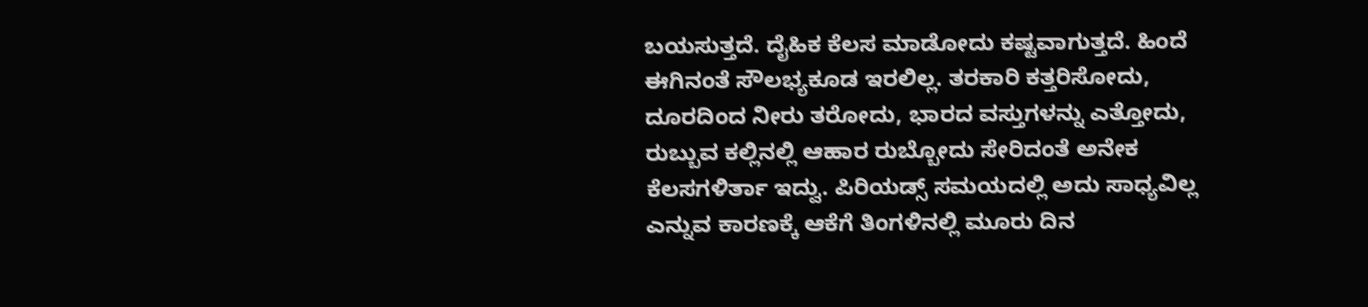ಬಯಸುತ್ತದೆ. ದೈಹಿಕ ಕೆಲಸ ಮಾಡೋದು ಕಷ್ಟವಾಗುತ್ತದೆ. ಹಿಂದೆ ಈಗಿನಂತೆ ಸೌಲಭ್ಯಕೂಡ ಇರಲಿಲ್ಲ. ತರಕಾರಿ ಕತ್ತರಿಸೋದು, ದೂರದಿಂದ ನೀರು ತರೋದು, ಭಾರದ ವಸ್ತುಗಳನ್ನು ಎತ್ತೋದು, ರುಬ್ಬುವ ಕಲ್ಲಿನಲ್ಲಿ ಆಹಾರ ರುಬ್ಬೋದು ಸೇರಿದಂತೆ ಅನೇಕ ಕೆಲಸಗಳಿರ್ತಾ ಇದ್ವು. ಪಿರಿಯಡ್ಸ್ ಸಮಯದಲ್ಲಿ ಅದು ಸಾಧ್ಯವಿಲ್ಲ ಎನ್ನುವ ಕಾರಣಕ್ಕೆ ಆಕೆಗೆ ತಿಂಗಳಿನಲ್ಲಿ ಮೂರು ದಿನ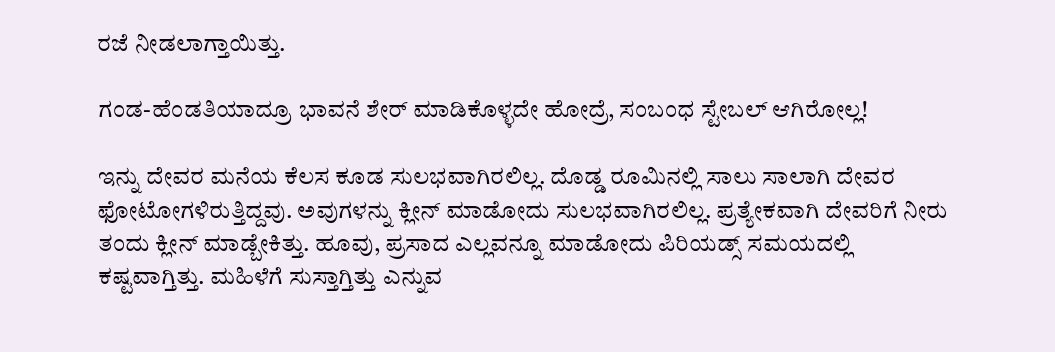ರಜೆ ನೀಡಲಾಗ್ತಾಯಿತ್ತು.

ಗಂಡ-ಹೆಂಡತಿಯಾದ್ರೂ ಭಾವನೆ ಶೇರ್ ಮಾಡಿಕೊಳ್ಳದೇ ಹೋದ್ರೆ, ಸಂಬಂಧ ಸ್ಟೇಬಲ್ ಆಗಿರೋಲ್ಲ!

ಇನ್ನು ದೇವರ ಮನೆಯ ಕೆಲಸ ಕೂಡ ಸುಲಭವಾಗಿರಲಿಲ್ಲ. ದೊಡ್ಡ ರೂಮಿನಲ್ಲಿ ಸಾಲು ಸಾಲಾಗಿ ದೇವರ ಫೋಟೋಗಳಿರುತ್ತಿದ್ದವು. ಅವುಗಳನ್ನು ಕ್ಲೀನ್ ಮಾಡೋದು ಸುಲಭವಾಗಿರಲಿಲ್ಲ. ಪ್ರತ್ಯೇಕವಾಗಿ ದೇವರಿಗೆ ನೀರು ತಂದು ಕ್ಲೀನ್ ಮಾಡ್ಬೇಕಿತ್ತು. ಹೂವು, ಪ್ರಸಾದ ಎಲ್ಲವನ್ನೂ ಮಾಡೋದು ಪಿರಿಯಡ್ಸ್ ಸಮಯದಲ್ಲಿ ಕಷ್ಟವಾಗ್ತಿತ್ತು. ಮಹಿಳೆಗೆ ಸುಸ್ತಾಗ್ತಿತ್ತು ಎನ್ನುವ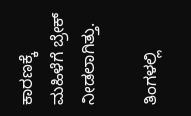ಕಾರಣಕ್ಕೆ ಮಹಿಳೆಗೆ ಬ್ರೇಕ್ ನೀಡಲಾಗಿತ್ತು.

ತಿಂಗಳಲ್ಲಿ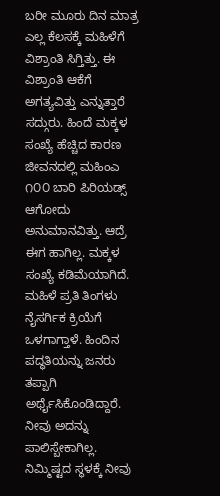ಬರೀ ಮೂರು ದಿನ ಮಾತ್ರ ಎಲ್ಲ ಕೆಲಸಕ್ಕೆ ಮಹಿಳೆಗೆ ವಿಶ್ರಾಂತಿ ಸಿಗ್ತಿತ್ತು. ಈ ವಿಶ್ರಾಂತಿ ಆಕೆಗೆ ಅಗತ್ಯವಿತ್ತು ಎನ್ನುತ್ತಾರೆ ಸದ್ಗುರು. ಹಿಂದೆ ಮಕ್ಕಳ ಸಂಖ್ಯೆ ಹೆಚ್ಚಿದ ಕಾರಣ ಜೀವನದಲ್ಲಿ ಮಹಿಂಎ ೧೦೦ ಬಾರಿ ಪಿರಿಯಡ್ಸ್ ಆಗೋದು ಅನುಮಾನವಿತ್ತು. ಆದ್ರೆ ಈಗ ಹಾಗಿಲ್ಲ. ಮಕ್ಕಳ ಸಂಖ್ಯೆ ಕಡಿಮೆಯಾಗಿದೆ. ಮಹಿಳೆ ಪ್ರತಿ ತಿಂಗಳು ನೈಸರ್ಗಿಕ ಕ್ರಿಯೆಗೆ ಒಳಗಾಗ್ತಾಳೆ. ಹಿಂದಿನ ಪದ್ಧತಿಯನ್ನು ಜನರು ತಪ್ಪಾಗಿ ಅರ್ಥೈಸಿಕೊಂಡಿದ್ದಾರೆ. ನೀವು ಅದನ್ನು ಪಾಲಿಸ್ಬೇಕಾಗಿಲ್ಲ. ನಿಮ್ಮಿಷ್ಟದ ಸ್ಥಳಕ್ಕೆ ನೀವು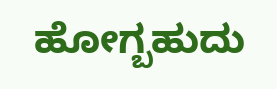ಹೋಗ್ಬಹುದು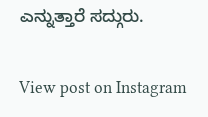ಎನ್ನುತ್ತಾರೆ ಸದ್ಗುರು.

View post on Instagram